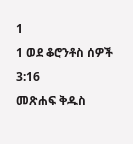1
1 ወደ ቆሮንቶስ ሰዎች 3:16
መጽሐፍ ቅዱስ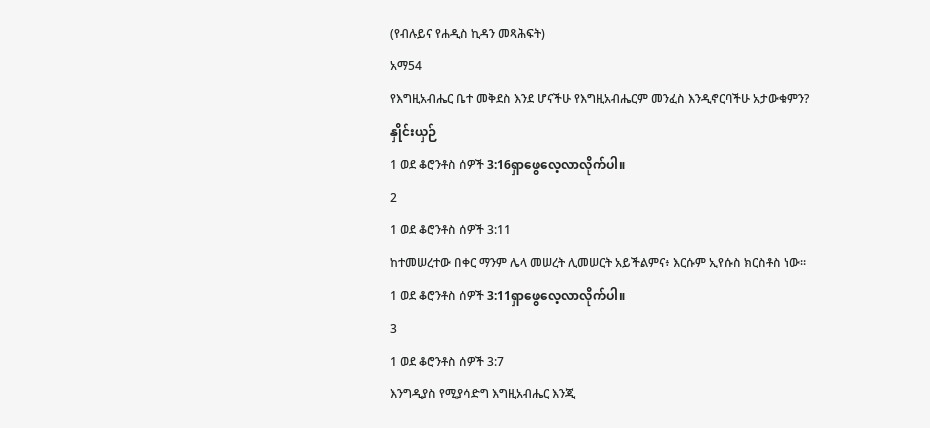(የብሉይና የሐዲስ ኪዳን መጻሕፍት)
አማ54
የእግዚአብሔር ቤተ መቅደስ እንደ ሆናችሁ የእግዚአብሔርም መንፈስ እንዲኖርባችሁ አታውቁምን?
နှိုင်းယှဉ်
1 ወደ ቆሮንቶስ ሰዎች 3:16ရှာဖွေလေ့လာလိုက်ပါ။
2
1 ወደ ቆሮንቶስ ሰዎች 3:11
ከተመሠረተው በቀር ማንም ሌላ መሠረት ሊመሠርት አይችልምና፥ እርሱም ኢየሱስ ክርስቶስ ነው።
1 ወደ ቆሮንቶስ ሰዎች 3:11ရှာဖွေလေ့လာလိုက်ပါ။
3
1 ወደ ቆሮንቶስ ሰዎች 3:7
እንግዲያስ የሚያሳድግ እግዚአብሔር እንጂ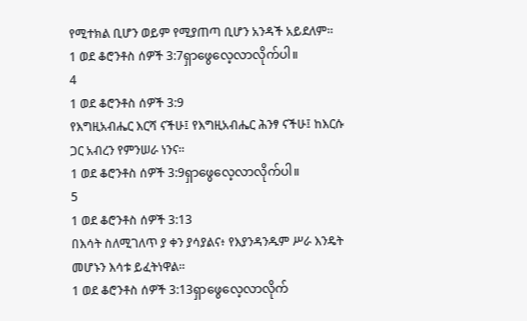የሚተክል ቢሆን ወይም የሚያጠጣ ቢሆን አንዳች አይደለም።
1 ወደ ቆሮንቶስ ሰዎች 3:7ရှာဖွေလေ့လာလိုက်ပါ။
4
1 ወደ ቆሮንቶስ ሰዎች 3:9
የእግዚአብሔር እርሻ ናችሁ፤ የእግዚአብሔር ሕንፃ ናችሁ፤ ከእርሱ ጋር አብረን የምንሠራ ነንና።
1 ወደ ቆሮንቶስ ሰዎች 3:9ရှာဖွေလေ့လာလိုက်ပါ။
5
1 ወደ ቆሮንቶስ ሰዎች 3:13
በእሳት ስለሚገለጥ ያ ቀን ያሳያልና፥ የእያንዳንዱም ሥራ እንዴት መሆኑን እሳቱ ይፈትነዋል።
1 ወደ ቆሮንቶስ ሰዎች 3:13ရှာဖွေလေ့လာလိုက်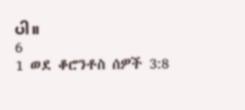ပါ။
6
1 ወደ ቆሮንቶስ ሰዎች 3:8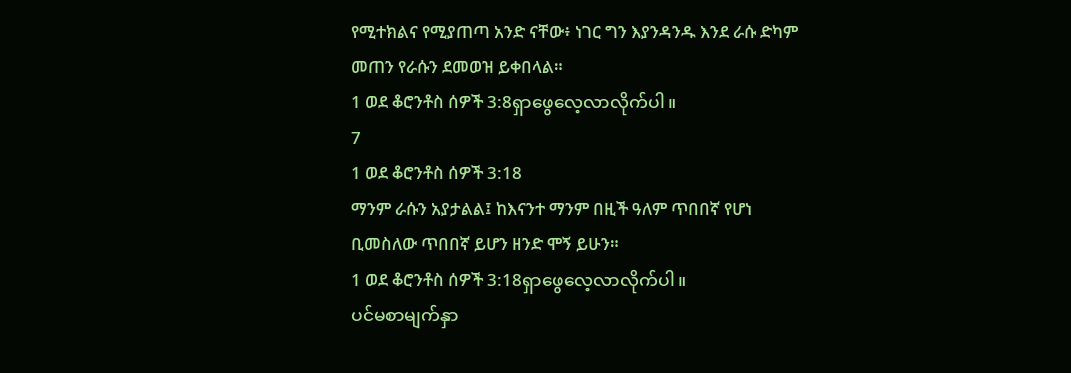የሚተክልና የሚያጠጣ አንድ ናቸው፥ ነገር ግን እያንዳንዱ እንደ ራሱ ድካም መጠን የራሱን ደመወዝ ይቀበላል።
1 ወደ ቆሮንቶስ ሰዎች 3:8ရှာဖွေလေ့လာလိုက်ပါ။
7
1 ወደ ቆሮንቶስ ሰዎች 3:18
ማንም ራሱን አያታልል፤ ከእናንተ ማንም በዚች ዓለም ጥበበኛ የሆነ ቢመስለው ጥበበኛ ይሆን ዘንድ ሞኝ ይሁን።
1 ወደ ቆሮንቶስ ሰዎች 3:18ရှာဖွေလေ့လာလိုက်ပါ။
ပင်မစာမျက်နှာ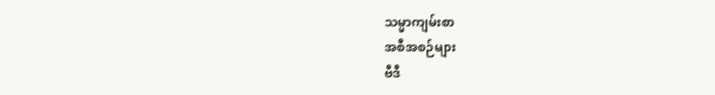သမ္မာကျမ်းစာ
အစီအစဉ်များ
ဗီဒီ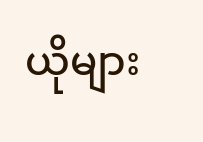ယိုများ